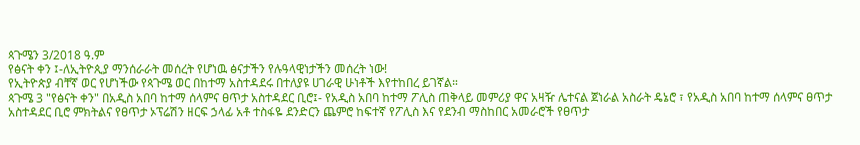ጳጉሜን 3/2018 ዓ.ም
የፅናት ቀን ፤-ለኢትዮጲያ ማንሰራራት መሰረት የሆነዉ ፅናታችን የሉዓላዊነታችን መሰረት ነው!
የኢትዮጵያ ብቸኛ ወር የሆነችው የጳጉሜ ወር በከተማ አስተዳደሩ በተለያዩ ሀገራዊ ሁነቶች እየተከበረ ይገኛል።
ጳጉሜ 3 "የፅናት ቀን" በአዲስ አበባ ከተማ ሰላምና ፀጥታ አስተዳደር ቢሮ፤- የአዲስ አበባ ከተማ ፖሊስ ጠቅላይ መምሪያ ዋና አዛዥ ሌተናል ጀነራል አስራት ዴኔሮ ፣ የአዲስ አበባ ከተማ ሰላምና ፀጥታ አስተዳደር ቢሮ ምክትልና የፀጥታ ኦፕሬሽን ዘርፍ ኃላፊ አቶ ተስፋዬ ደንድርን ጨምሮ ከፍተኛ የፖሊስ እና የደንብ ማስከበር አመራሮች የፀጥታ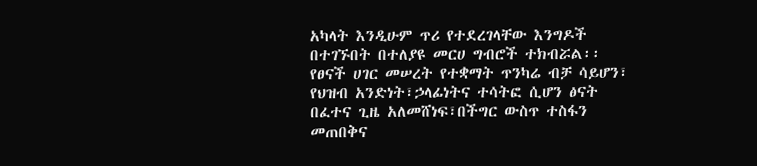አካላት እንዲሁም ጥሪ የተደረገላቸው እንግዶች በተገኙበት በተለያዩ መርሀ ግብሮች ተክብሯል፡፡
የፀናች ሀገር መሠረት የተቋማት ጥንካሬ ብቻ ሳይሆን፣ የህዝብ አንድነት፣ኃላፊነትና ተሳትፎ ሲሆን ፅናት በፈተና ጊዜ አለመሸነፍ፣በችግር ውስጥ ተስፋን መጠበቅና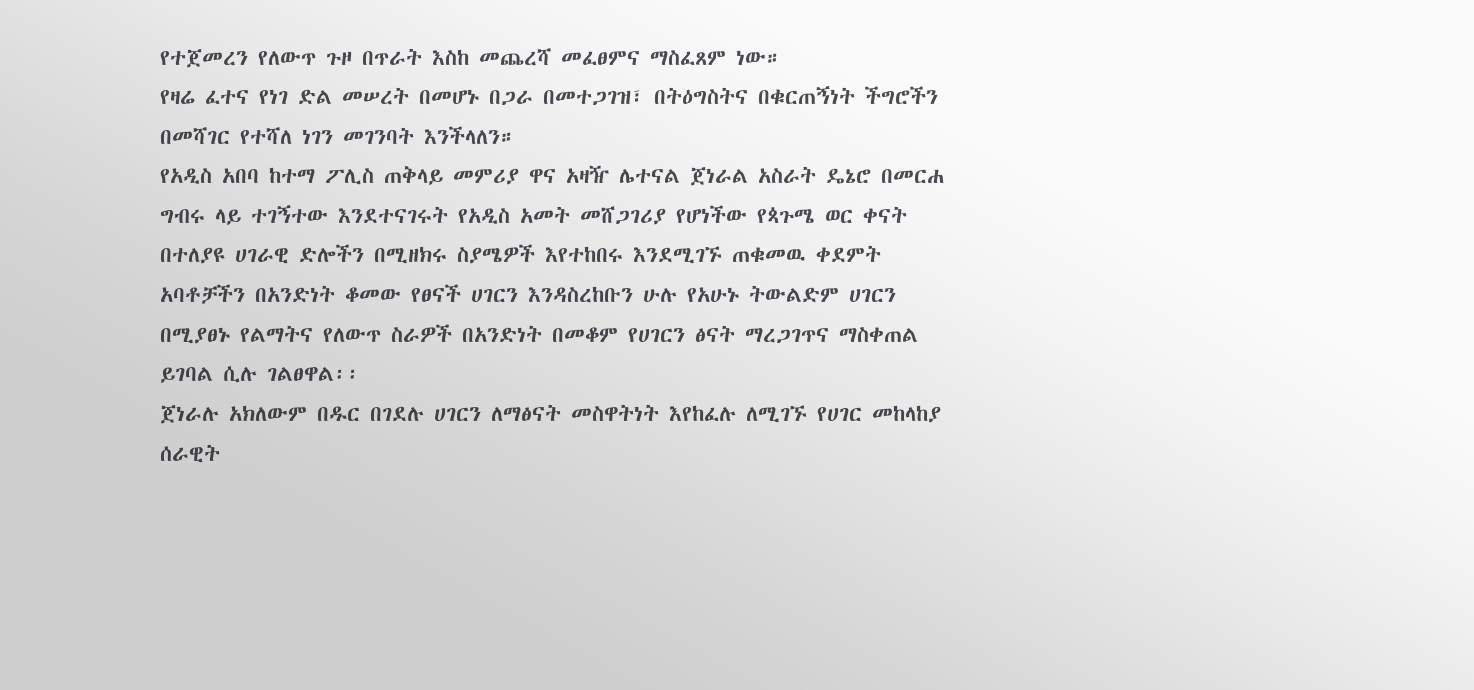የተጀመረን የለውጥ ጉዞ በጥራት እስከ መጨረሻ መፈፀምና ማስፈጸም ነው።
የዛሬ ፈተና የነገ ድል መሠረት በመሆኑ በጋራ በመተጋገዝ፣ በትዕግስትና በቁርጠኝነት ችግሮችን በመሻገር የተሻለ ነገን መገንባት እንችላለን።
የአዲስ አበባ ከተማ ፖሊስ ጠቅላይ መምሪያ ዋና አዛዥ ሌተናል ጀነራል አስራት ዴኔሮ በመርሐ ግብሩ ላይ ተገኝተው እንደተናገሩት የአዲስ አመት መሸጋገሪያ የሆነችው የጳጉሜ ወር ቀናት በተለያዩ ሀገራዊ ድሎችን በሚዘክሩ ስያሜዎች እየተከበሩ እንደሚገኙ ጠቁመዉ ቀደምት አባቶቻችን በአንድነት ቆመው የፀናች ሀገርን እንዳስረከቡን ሁሉ የአሁኑ ትውልድም ሀገርን በሚያፀኑ የልማትና የለውጥ ስራዎች በአንድነት በመቆም የሀገርን ፅናት ማረጋገጥና ማስቀጠል ይገባል ሲሉ ገልፀዋል፡፡
ጀነራሉ አክለውም በዱር በገደሉ ሀገርን ለማፅናት መስዋትነት እየከፈሉ ለሚገኙ የሀገር መከላከያ ሰራዊት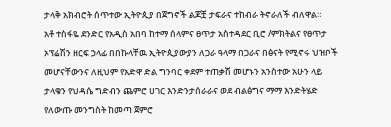ታላቅ አክብሮት ሰጥተው ኢትዮጲያ በጀግኖች ልጆቿ ታፍራና ተከብራ ትኖራለች ብለዋል።
አቶ ተስፋዬ ደንድር የአዲስ አበባ ከተማ ሰላምና ፀጥታ አስተዳደር ቢሮ /ምክትልና የፀጥታ ኦፕሬሽን ዘርፍ ኃላፊ በበኩላቸዉ ኢትዮጲያውያን ለጋራ ዓላማ በጋራና በፅናት የሚኖሩ ህዝቦች መሆናቸውንና ለዚህም የአድዋ ድል ግንባር ቀደም ተጠቃሽ መሆኑን አንስተው አሁን ላይ ታላቁን የህዳሴ ግድብን ጨምሮ ሀገር እንድንታሰራራና ወደ ብልፅግና ማማ እንድትሄድ የለውጡ መንግስት ከመጣ ጀምሮ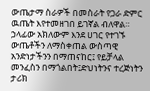ውጤታማ ስራዎች በመስራት የጋራ ድምር ዉጤት እየተመዘገበ ይገኛል ብለዋል።
ኃላፊው አክለውም እንደ ሀገር የተገኙ ውጤቶችን ለማስቀጠል ውስጣዊ አንድነታችንን በማጠናከር፤ የይቻላል መንፈስን በማጎልበት፤ድህነትንና ተረጅነትን ታሪክ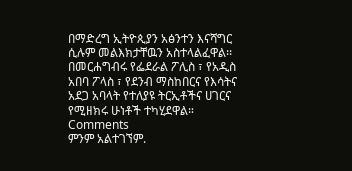በማድረግ ኢትዮጲያን አፅንተን እናሻግር ሲሉም መልእክታቸዉን አስተላልፈዋል፡፡
በመርሐግብሩ የፌደራል ፖሊስ ፣ የአዲስ አበባ ፖላስ ፣ የደንብ ማስከበርና የእሳትና አደጋ አባላት የተለያዩ ትርኢቶችና ሀገርና የሚዘክሩ ሁነቶች ተካሂደዋል።
Comments
ምንም አልተገኘም.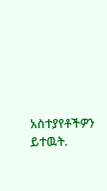አስተያየቶችዎን ይተዉት.